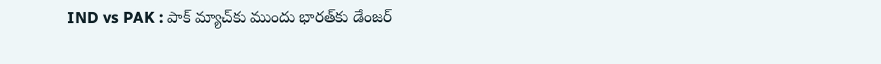IND vs PAK : పాక్ మ్యాచ్‌కు ముందు భారత్‌కు డేంజర్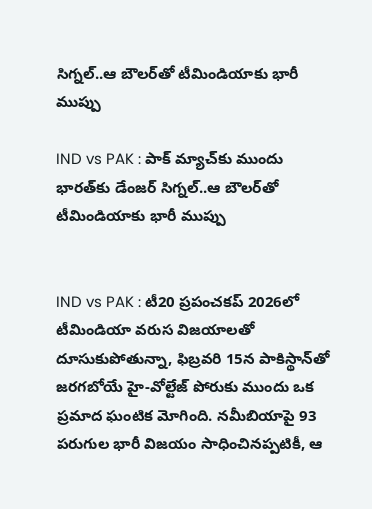సిగ్నల్..ఆ బౌలర్‌తో టీమిండియాకు భారీ ముప్పు

IND vs PAK : పాక్ మ్యాచ్‌కు ముందు భారత్‌కు డేంజర్ సిగ్నల్..ఆ బౌలర్‌తో టీమిండియాకు భారీ ముప్పు


IND vs PAK : టీ20 ప్రపంచకప్ 2026లో టీమిండియా వరుస విజయాలతో దూసుకుపోతున్నా, ఫిబ్రవరి 15న పాకిస్థాన్‌తో జరగబోయే హై-వోల్టేజ్ పోరుకు ముందు ఒక ప్రమాద ఘంటిక మోగింది. నమీబియాపై 93 పరుగుల భారీ విజయం సాధించినప్పటికీ, ఆ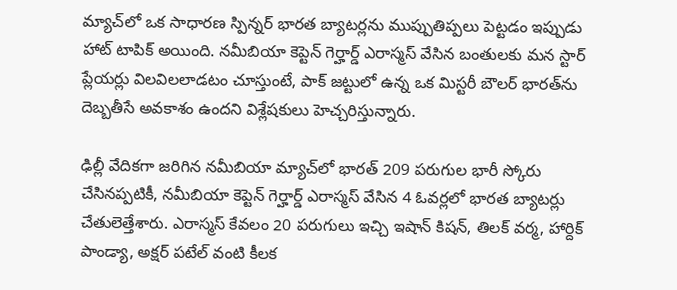మ్యాచ్‌లో ఒక సాధారణ స్పిన్నర్ భారత బ్యాటర్లను ముప్పుతిప్పలు పెట్టడం ఇప్పుడు హాట్ టాపిక్ అయింది. నమీబియా కెప్టెన్ గెర్హార్డ్ ఎరాస్మస్ వేసిన బంతులకు మన స్టార్ ప్లేయర్లు విలవిలలాడటం చూస్తుంటే, పాక్ జట్టులో ఉన్న ఒక మిస్టరీ బౌలర్ భారత్‌ను దెబ్బతీసే అవకాశం ఉందని విశ్లేషకులు హెచ్చరిస్తున్నారు.

ఢిల్లీ వేదికగా జరిగిన నమీబియా మ్యాచ్‌లో భారత్ 209 పరుగుల భారీ స్కోరు చేసినప్పటికీ, నమీబియా కెప్టెన్ గెర్హార్డ్ ఎరాస్మస్ వేసిన 4 ఓవర్లలో భారత బ్యాటర్లు చేతులెత్తేశారు. ఎరాస్మస్ కేవలం 20 పరుగులు ఇచ్చి ఇషాన్ కిషన్, తిలక్ వర్మ, హార్దిక్ పాండ్యా, అక్షర్ పటేల్ వంటి కీలక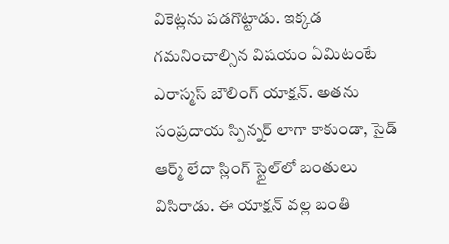వికెట్లను పడగొట్టాడు. ఇక్కడ గమనించాల్సిన విషయం ఏమిటంటే ఎరాస్మస్ బౌలింగ్ యాక్షన్. అతను సంప్రదాయ స్పిన్నర్ లాగా కాకుండా, సైడ్ ఆర్మ్ లేదా స్లింగ్ స్టైల్‌లో బంతులు విసిరాడు. ఈ యాక్షన్ వల్ల బంతి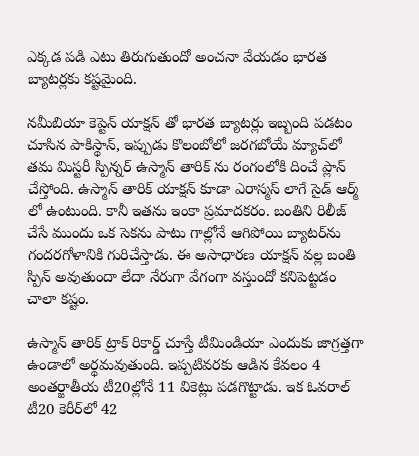ఎక్కడ పడి ఎటు తిరుగుతుందో అంచనా వేయడం భారత బ్యాటర్లకు కష్టమైంది.

నమీబియా కెప్టెన్ యాక్షన్ తో భారత బ్యాటర్లు ఇబ్బంది పడటం చూసిన పాకిస్థాన్, ఇప్పుడు కొలంబోలో జరగబోయే మ్యాచ్‌లో తమ మిస్టరీ స్పిన్నర్ ఉస్మాన్ తారిక్ ను రంగంలోకి దించే ప్లాన్ చేస్తోంది. ఉస్మాన్ తారిక్ యాక్షన్ కూడా ఎరాస్మస్ లాగే సైడ్ ఆర్మ్ లో ఉంటుంది. కానీ ఇతను ఇంకా ప్రమాదకరం. బంతిని రిలీజ్ చేసే ముందు ఒక సెకను పాటు గాల్లోనే ఆగిపోయి బ్యాటర్‌ను గందరగోళానికి గురిచేస్తాడు. ఈ అసాధారణ యాక్షన్ వల్ల బంతి స్పిన్ అవుతుందా లేదా నేరుగా వేగంగా వస్తుందో కనిపెట్టడం చాలా కష్టం.

ఉస్మాన్ తారిక్ ట్రాక్ రికార్డ్ చూస్తే టీమిండియా ఎందుకు జాగ్రత్తగా ఉండాలో అర్థమవుతుంది. ఇప్పటివరకు ఆడిన కేవలం 4 అంతర్జాతీయ టీ20ల్లోనే 11 వికెట్లు పడగొట్టాడు. ఇక ఓవరాల్ టీ20 కెరీర్‌లో 42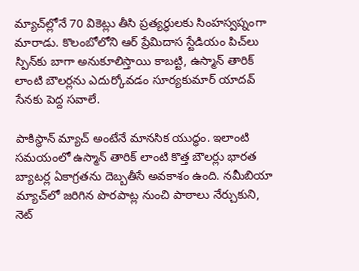మ్యాచ్‌ల్లోనే 70 వికెట్లు తీసి ప్రత్యర్థులకు సింహస్వప్నంగా మారాడు. కొలంబోలోని ఆర్ ప్రేమిదాస స్టేడియం పిచ్‌లు స్పిన్‌కు బాగా అనుకూలిస్తాయి కాబట్టి, ఉస్మాన్ తారిక్ లాంటి బౌలర్లను ఎదుర్కోవడం సూర్యకుమార్ యాదవ్ సేనకు పెద్ద సవాలే.

పాకిస్థాన్ మ్యాచ్ అంటేనే మానసిక యుద్ధం. ఇలాంటి సమయంలో ఉస్మాన్ తారిక్ లాంటి కొత్త బౌలర్లు భారత బ్యాటర్ల ఏకాగ్రతను దెబ్బతీసే అవకాశం ఉంది. నమీబియా మ్యాచ్‌లో జరిగిన పొరపాట్ల నుంచి పాఠాలు నేర్చుకుని, నెట్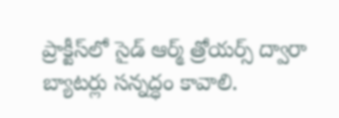ప్రాక్టీస్‌లో సైడ్ ఆర్మ్ త్రోయర్స్ ద్వారా బ్యాటర్లు సన్నద్ధం కావాలి.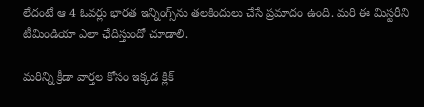లేదంటే ఆ 4 ఓవర్లు భారత ఇన్నింగ్స్‌ను తలకిందులు చేసే ప్రమాదం ఉంది. మరి ఈ మిస్టరీని టీమిండియా ఎలా ఛేదిస్తుందో చూడాలి.

మరిన్ని క్రీడా వార్తల కోసం ఇక్కడ క్లిక్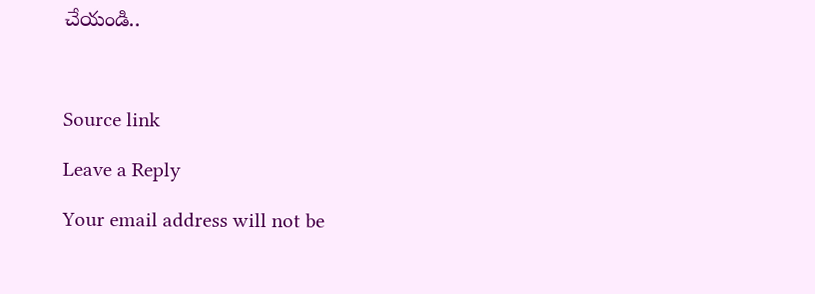చేయండి..



Source link

Leave a Reply

Your email address will not be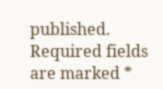published. Required fields are marked *